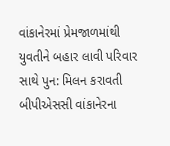વાંકાનેરમાં પ્રેમજાળમાંથી યુવતીને બહાર લાવી પરિવાર સાથે પુન: મિલન કરાવતી બીપીએસસી વાંકાનેરના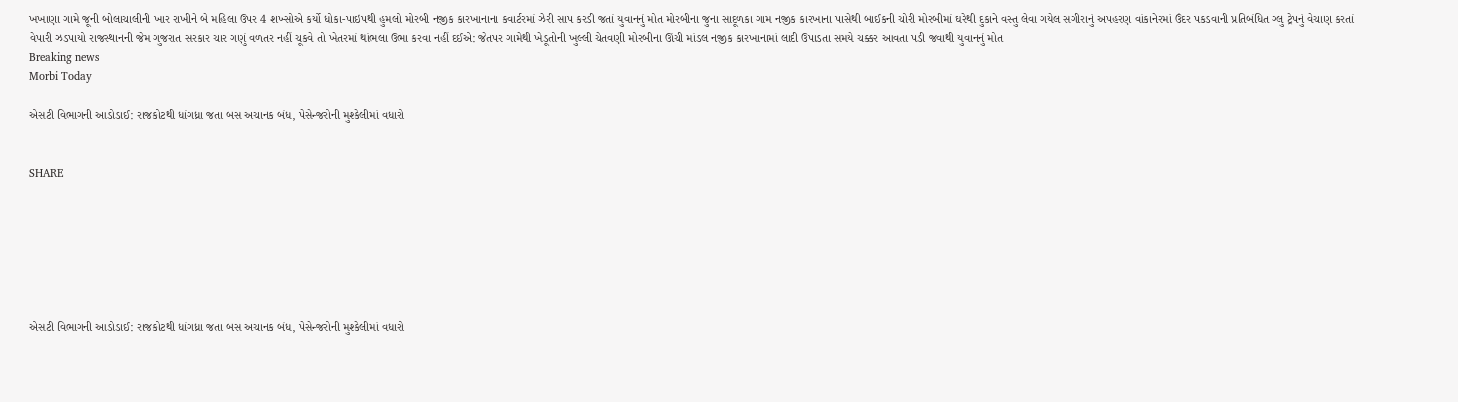ખખાણા ગામે જૂની બોલાચાલીની ખાર રાખીને બે મહિલા ઉપર 4 શખ્સોએ કર્યો ધોકા-પાઇપથી હુમલો મોરબી નજીક કારખાનાના કવાર્ટરમાં ઝેરી સાપ કરડી જતાં યુવાનનું મોત મોરબીના જુના સાદૂળકા ગામ નજીક કારખાના પાસેથી બાઈકની ચોરી મોરબીમાં ઘરેથી દુકાને વસ્તુ લેવા ગયેલ સગીરાનું અપહરણ વાંકાનેરમાં ઉંદર પકડવાની પ્રતિબંધિત ગ્લુ ટ્રેપનું વેચાણ કરતાં વેપારી ઝડપાયો રાજસ્થાનની જેમ ગુજરાત સરકાર ચાર ગણું વળતર નહીં ચૂકવે તો ખેતરમાં થાંભલા ઉભા કરવા નહીં દઈએ: જેતપર ગામેથી ખેડૂતોની ખુલ્લી ચેતવણી મોરબીના ઊંચી માંડલ નજીક કારખાનામાં લાદી ઉપાડતા સમયે ચક્કર આવતા પડી જવાથી યુવાનનું મોત
Breaking news
Morbi Today

એસટી વિભાગની આડોડાઈ: રાજકોટથી ધાંગધ્રા જતા બસ અચાનક બંધ, પેસેન્જરોની મુશ્કેલીમાં વધારો


SHARE







એસટી વિભાગની આડોડાઈ: રાજકોટથી ધાંગધ્રા જતા બસ અચાનક બંધ, પેસેન્જરોની મુશ્કેલીમાં વધારો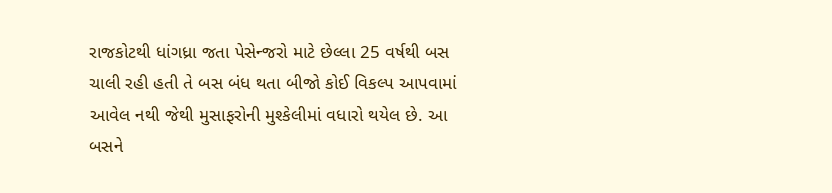રાજકોટથી ધાંગધ્રા જતા પેસેન્જરો માટે છેલ્લા 25 વર્ષથી બસ ચાલી રહી હતી તે બસ બંધ થતા બીજો કોઈ વિકલ્પ આપવામાં આવેલ નથી જેથી મુસાફરોની મુશ્કેલીમાં વધારો થયેલ છે. આ બસને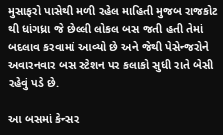મુસાફરો પાસેથી મળી રહેલ માહિતી મુજબ રાજકોટ થી ધાંગધ્રા જે છેલ્લી લોકલ બસ જતી હતી તેમાં બદલાવ કરવામાં આવ્યો છે અને જેથી પેસેન્જરોને અવારનવાર બસ સ્ટેશન પર કલાકો સુધી રાતે બેસી રહેવું પડે છે.

આ બસમાં કેન્સર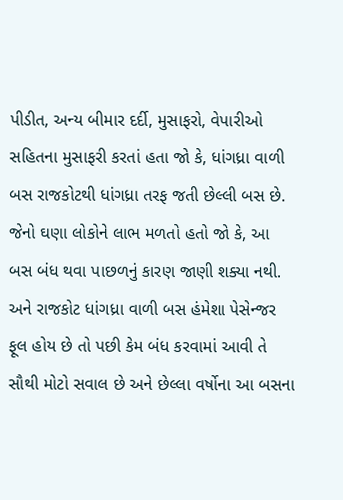પીડીત, અન્ય બીમાર દર્દી, મુસાફરો, વેપારીઓ સહિતના મુસાફરી કરતાં હતા જો કે, ધાંગધ્રા વાળી બસ રાજકોટથી ધાંગધ્રા તરફ જતી છેલ્લી બસ છે. જેનો ઘણા લોકોને લાભ મળતો હતો જો કે, આ બસ બંધ થવા પાછળનું કારણ જાણી શક્યા નથી. અને રાજકોટ ધાંગધ્રા વાળી બસ હંમેશા પેસેન્જર ફૂલ હોય છે તો પછી કેમ બંધ કરવામાં આવી તે સૌથી મોટો સવાલ છે અને છેલ્લા વર્ષોના આ બસના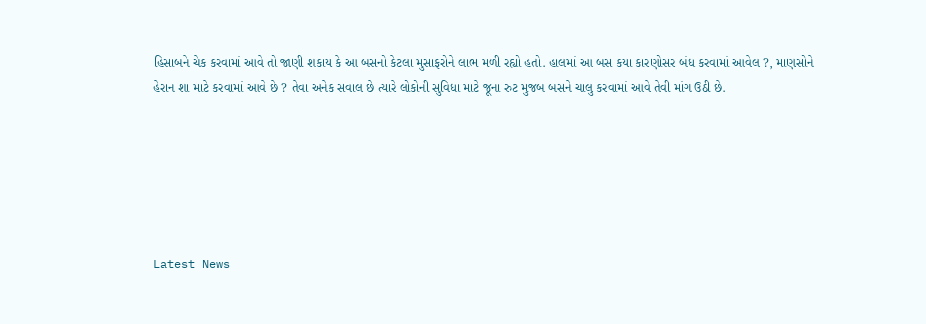હિસાબને ચેક કરવામાં આવે તો જાણી શકાય કે આ બસનો કેટલા મુસાફરોને લાભ મળી રહ્યો હતો. હાલમાં આ બસ કયા કારણોસર બંધ કરવામાં આવેલ ?, માણસોને હેરાન શા માટે કરવામાં આવે છે ? તેવા અનેક સવાલ છે ત્યારે લોકોની સુવિધા માટે જૂના રુટ મુજબ બસને ચાલુ કરવામાં આવે તેવી માંગ ઉઠી છે.






Latest News